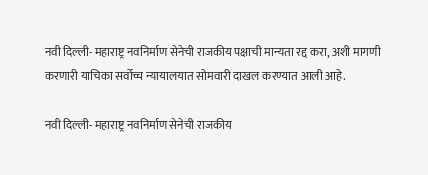नवी दिल्ली- महाराष्ट्र नवनिर्माण सेनेची राजकीय पक्षाची मान्यता रद्द करा, अशी मागणी करणारी याचिका सर्वोच्च न्यायालयात सोमवारी दाखल करण्यात आली आहे.

नवी दिल्ली- महाराष्ट्र नवनिर्माण सेनेची राजकीय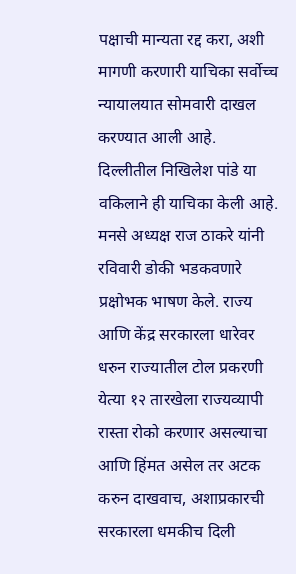पक्षाची मान्यता रद्द करा, अशी मागणी करणारी याचिका सर्वोच्च न्यायालयात सोमवारी दाखल करण्यात आली आहे.
दिल्लीतील निखिलेश पांडे या वकिलाने ही याचिका केली आहे. मनसे अध्यक्ष राज ठाकरे यांनी रविवारी डोकी भडकवणारे प्रक्षोभक भाषण केले. राज्य आणि केंद्र सरकारला धारेवर धरुन राज्यातील टोल प्रकरणी येत्या १२ तारखेला राज्यव्यापी रास्ता रोको करणार असल्याचा आणि हिंमत असेल तर अटक करुन दाखवाच, अशाप्रकारची सरकारला धमकीच दिली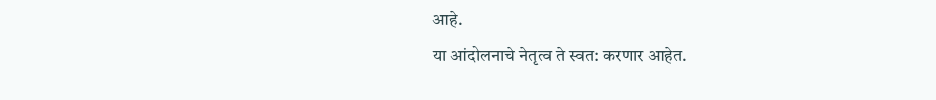आहे.
या आंदोलनाचे नेतृत्व ते स्वत: करणार आहेत.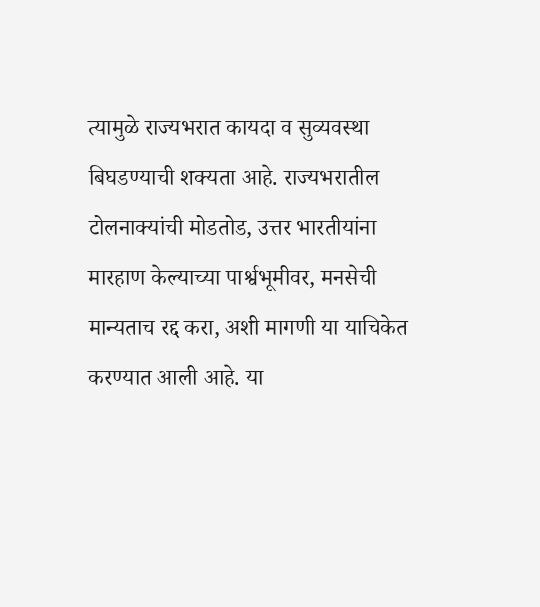त्यामुळे राज्यभरात कायदा व सुव्यवस्था बिघडण्याची शक्यता आहे. राज्यभरातील टोलनाक्यांची मोडतोड, उत्तर भारतीयांना मारहाण केल्याच्या पार्श्वभूमीवर, मनसेची मान्यताच रद्द करा, अशी मागणी या याचिकेत करण्यात आली आहे. या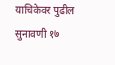याचिकेवर पुढील सुनावणी १७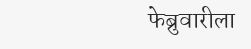फेब्रुवारीला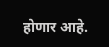होणार आहे.